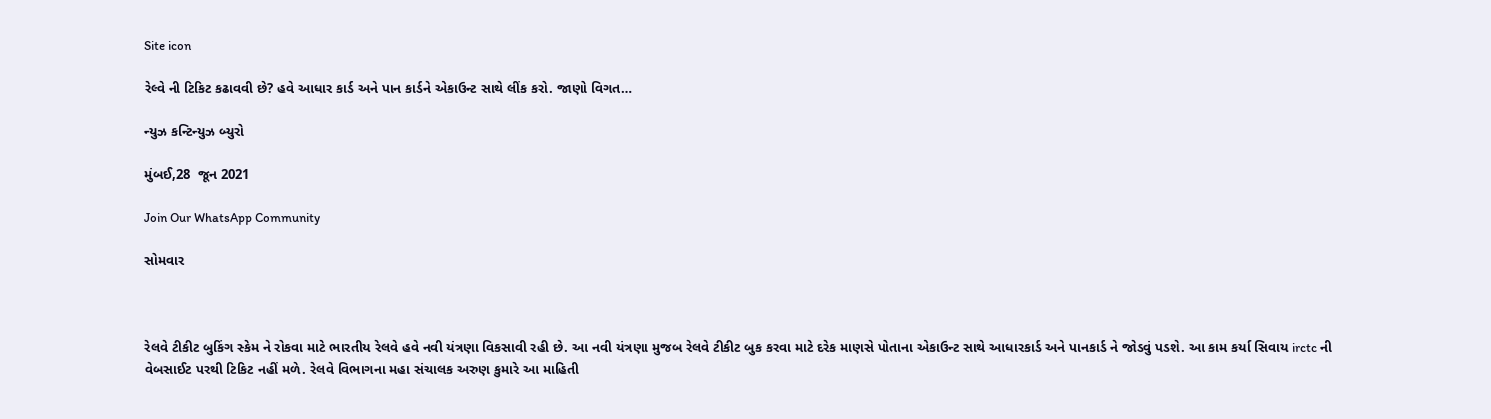Site icon

રેલ્વે ની ટિકિટ કઢાવવી છે? હવે આધાર કાર્ડ અને પાન કાર્ડને એકાઉન્ટ સાથે લીંક કરો. જાણો વિગત…

ન્યુઝ કન્ટિન્યુઝ બ્યુરો

મુંબઈ,28  જૂન 2021

Join Our WhatsApp Community

સોમવાર



રેલવે ટીકીટ બુકિંગ સ્કેમ ને રોકવા માટે ભારતીય રેલવે હવે નવી યંત્રણા વિકસાવી રહી છે. આ નવી યંત્રણા મુજબ રેલવે ટીકીટ બુક કરવા માટે દરેક માણસે પોતાના એકાઉન્ટ સાથે આધારકાર્ડ અને પાનકાર્ડ ને જોડવું પડશે. આ કામ કર્યા સિવાય irctc ની વેબસાઈટ પરથી ટિકિટ નહીં મળે. રેલવે વિભાગના મહા સંચાલક અરુણ કુમારે આ માહિતી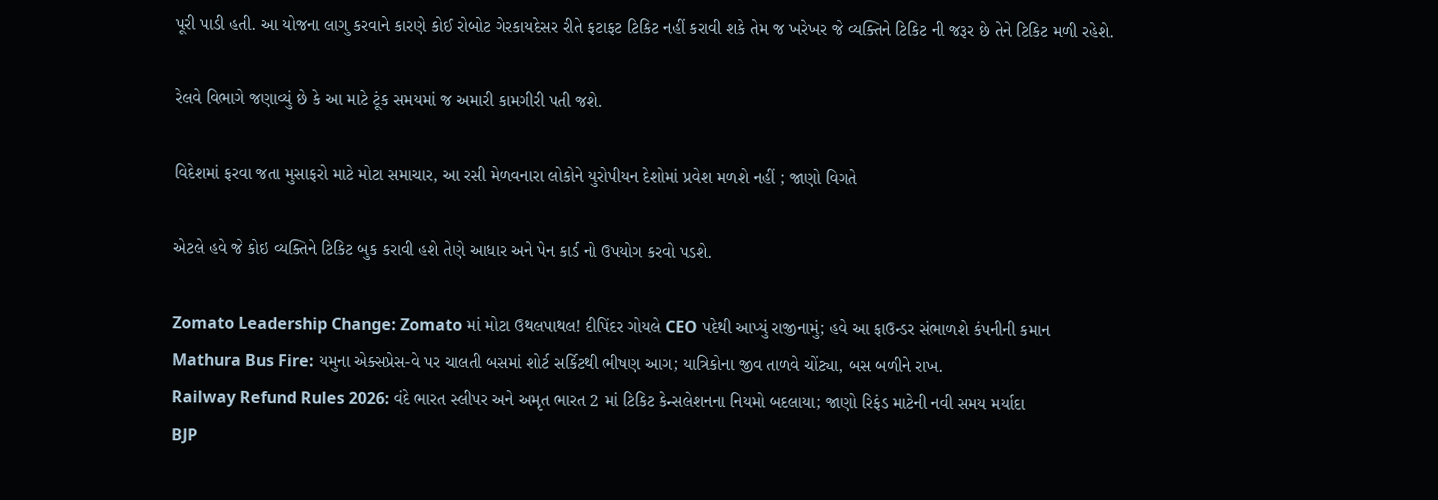પૂરી પાડી હતી. આ યોજના લાગુ કરવાને કારણે કોઈ રોબોટ ગેરકાયદેસર રીતે ફટાફટ ટિકિટ નહીં કરાવી શકે તેમ જ ખરેખર જે વ્યક્તિને ટિકિટ ની જરૂર છે તેને ટિકિટ મળી રહેશે.

રેલવે વિભાગે જણાવ્યું છે કે આ માટે ટૂંક સમયમાં જ અમારી કામગીરી પતી જશે.

વિદેશમાં ફરવા જતા મુસાફરો માટે મોટા સમાચાર, આ રસી મેળવનારા લોકોને યુરોપીયન દેશોમાં પ્રવેશ મળશે નહીં ; જાણો વિગતે

એટલે હવે જે કોઇ વ્યક્તિને ટિકિટ બુક કરાવી હશે તેણે આધાર અને પેન કાર્ડ નો ઉપયોગ કરવો પડશે.

Zomato Leadership Change: Zomato માં મોટા ઉથલપાથલ! દીપિંદર ગોયલે CEO પદેથી આપ્યું રાજીનામું; હવે આ ફાઉન્ડર સંભાળશે કંપનીની કમાન
Mathura Bus Fire: યમુના એક્સપ્રેસ-વે પર ચાલતી બસમાં શોર્ટ સર્કિટથી ભીષણ આગ; યાત્રિકોના જીવ તાળવે ચોંટ્યા, બસ બળીને રાખ.
Railway Refund Rules 2026: વંદે ભારત સ્લીપર અને અમૃત ભારત 2 માં ટિકિટ કેન્સલેશનના નિયમો બદલાયા; જાણો રિફંડ માટેની નવી સમય મર્યાદા
BJP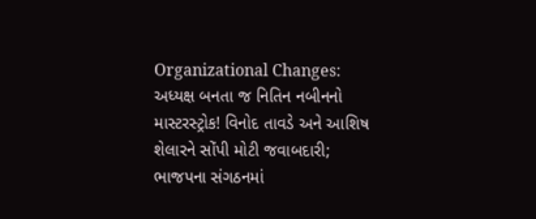Organizational Changes: અધ્યક્ષ બનતા જ નિતિન નબીનનો માસ્ટરસ્ટ્રોક! વિનોદ તાવડે અને આશિષ શેલારને સોંપી મોટી જવાબદારી; ભાજપના સંગઠનમાં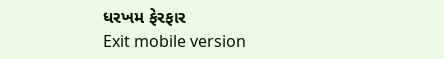ધરખમ ફેરફાર
Exit mobile version